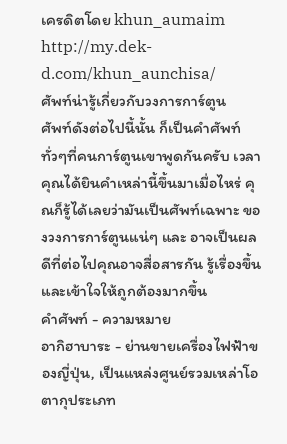เครดิตโดย khun_aumaim http://my.dek-d.com/khun_aunchisa/
ศัพท์น่ารู้เกี่ยวกับวงการการ์ตูน
ศัพท์ดังต่อไปนี้นั้น ก็เป็นคำศัพท์ทั่วๆที่คนการ์ตูนเขาพูดกันครับ เวลาคุณได้ยินคำเหล่านี้ขึ้นมาเมื่อไหร่ คุณก็รู้ได้เลยว่ามันเป็นศัพท์เฉพาะ ของวงการการ์ตูนแน่ๆ และ อาจเป็นผลดีที่ต่อไปคุณอาจสื่อสารกัน รู้เรื่องขึ้น และเข้าใจให้ถูกต้องมากขึ้น
คำศัพท์ - ความหมาย
อากิฮาบาระ - ย่านขายเครื่องไฟฟ้าของญี่ปุ่น, เป็นแหล่งศูนย์รวมเหล่าโอตากุประเภท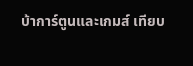บ้าการ์ตูนและเกมส์ เทียบ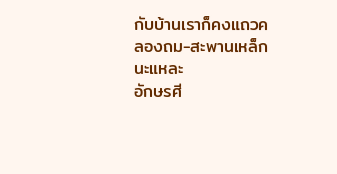กับบ้านเราก็คงแถวคลองถม-สะพานเหล็กนะแหละ
อักษรศี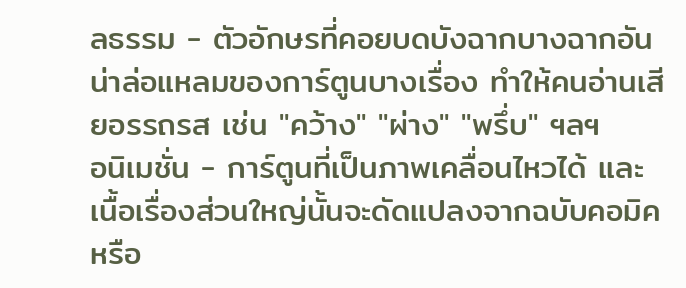ลธรรม - ตัวอักษรที่คอยบดบังฉากบางฉากอันน่าล่อแหลมของการ์ตูนบางเรื่อง ทำให้คนอ่านเสียอรรถรส เช่น "คว้าง" "ผ่าง" "พรึ่บ" ฯลฯ
อนิเมชั่น - การ์ตูนที่เป็นภาพเคลื่อนไหวได้ และเนื้อเรื่องส่วนใหญ่นั้นจะดัดแปลงจากฉบับคอมิคหรือ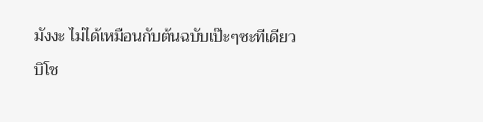มังงะ ไม่ได้เหมือนกับต้นฉบับเป๊ะๆซะทีเดียว
บิโช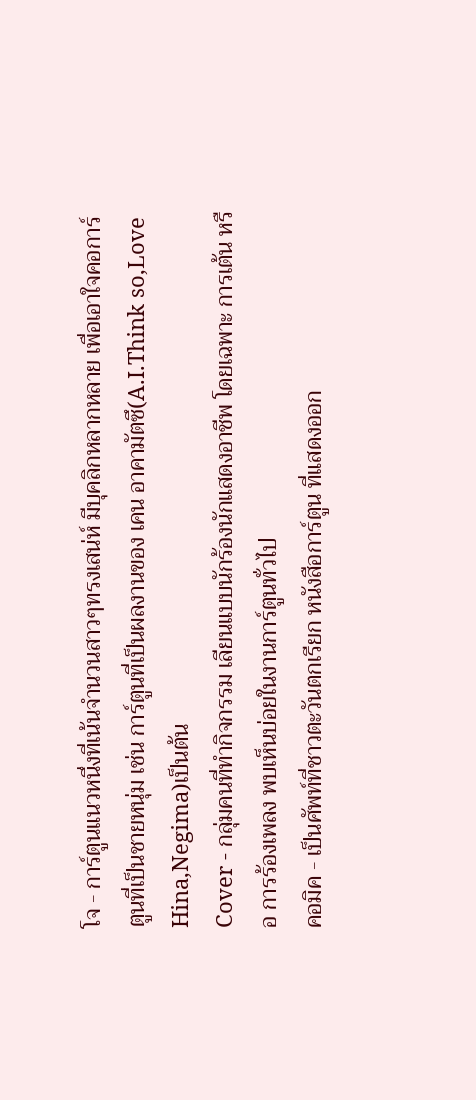โจ - การ์ตูนแนวหนึ่งที่เน้นจำนวนสาวๆทรงเสน่ห์ มีบุคลิกหลากหลาย เพื่อเอาใจคอการ์ตูนที่เป็นชายหนุ่ม เช่น การ์ตูนที่เป็นผลงานของ เคน อาคามัตซึ(A.I.Think so,Love Hina,Negima)เป็นต้น
Cover - กลุ่มคนที่ทำกิจกรรม เลียนแบบนักร้องนักแสดงอาชีพ โดยเฉพาะ การเต้น หรือ การร้องเพลง พบเห็นบ่อยในงานการ์ตูนทั่วไป
คอมิค - เป็นศัพท์ที่ชาวตะวันตกเรียก หนังสือการ์ตูน ที่แสดงออก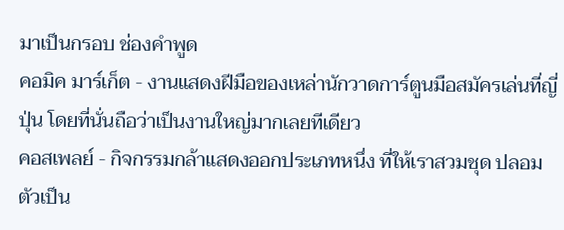มาเป็นกรอบ ช่องคำพูด
คอมิค มาร์เก็ต - งานแสดงฝีมือของเหล่านักวาดการ์ตูนมือสมัครเล่นที่ญี่ปุ่น โดยที่นั่นถือว่าเป็นงานใหญ่มากเลยทีเดียว
คอสเพลย์ - กิจกรรมกล้าแสดงออกประเภทหนึ่ง ที่ให้เราสวมชุด ปลอมตัวเป็น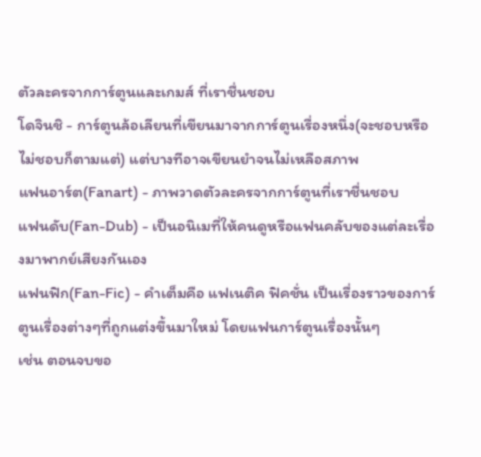ตัวละครจากการ์ตูนและเกมส์ ที่เราชื่นชอบ
โดจินชิ - การ์ตูนล้อเลียนที่เขียนมาจากการ์ตูนเรื่องหนึ่ง(จะชอบหรือ ไม่ชอบก็ตามแต่) แต่บางทีอาจเขียนยำจนไม่เหลือสภาพ
แฟนอาร์ต(Fanart) - ภาพวาดตัวละครจากการ์ตูนที่เราชื่นชอบ
แฟนดับ(Fan-Dub) - เป็นอนิเมที่ให้คนดูหรือแฟนคลับของแต่ละเรื่องมาพากย์เสียงกันเอง
แฟนฟิก(Fan-Fic) - คำเต็มคือ แฟเนติค ฟิคชั่น เป็นเรื่องราวของการ์ตูนเรื่องต่างๆที่ถูกแต่งขึ้นมาใหม่ โดยแฟนการ์ตูนเรื่องนั้นๆ
เช่น ตอนจบขอ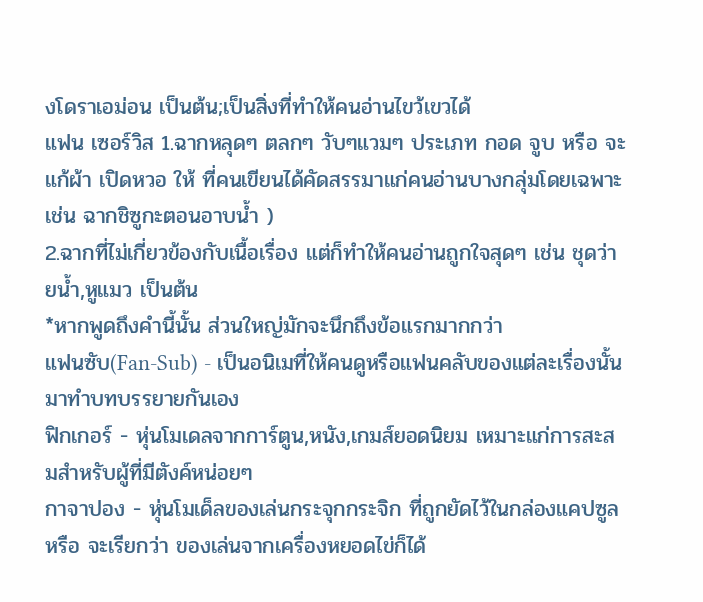งโดราเอม่อน เป็นต้น;เป็นสิ่งที่ทำให้คนอ่านไขว้เขวได้
แฟน เซอร์วิส 1.ฉากหลุดๆ ตลกๆ วับๆแวมๆ ประเภท กอด จูบ หรือ จะแก้ผ้า เปิดหวอ ให้ ที่คนเขียนได้คัดสรรมาแก่คนอ่านบางกลุ่มโดยเฉพาะ เช่น ฉากชิซูกะตอนอาบน้ำ )
2.ฉากที่ไม่เกี่ยวข้องกับเนื้อเรื่อง แต่ก็ทำให้คนอ่านถูกใจสุดๆ เช่น ชุดว่ายน้ำ,หูแมว เป็นต้น
*หากพูดถึงคำนี้นั้น ส่วนใหญ่มักจะนึกถึงข้อแรกมากกว่า
แฟนซับ(Fan-Sub) - เป็นอนิเมที่ให้คนดูหรือแฟนคลับของแต่ละเรื่องนั้น มาทำบทบรรยายกันเอง
ฟิกเกอร์ - หุ่นโมเดลจากการ์ตูน,หนัง,เกมส์ยอดนิยม เหมาะแก่การสะสมสำหรับผู้ที่มีตังค์หน่อยๆ
กาจาปอง - หุ่นโมเด็ลของเล่นกระจุกกระจิก ที่ถูกยัดไว้ในกล่องแคปซูล หรือ จะเรียกว่า ของเล่นจากเครื่องหยอดไข่ก็ได้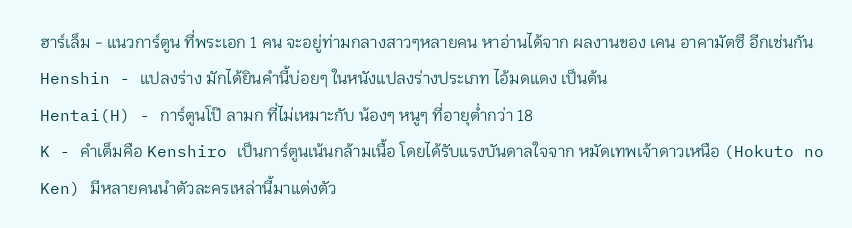ฮาร์เล็ม - แนวการ์ตูน ที่พระเอก 1 คน จะอยู่ท่ามกลางสาวๆหลายคน หาอ่านได้จาก ผลงานของ เคน อาคามัตซึ อีกเช่นกัน
Henshin - แปลงร่าง มักได้ยินคำนี้บ่อยๆ ในหนังแปลงร่างประเภท ไอ้มดแดง เป็นต้น
Hentai(H) - การ์ตูนโป๊ ลามก ที่ไม่เหมาะกับ น้องๆ หนูๆ ที่อายุต่ำกว่า 18
K - คำเต็มคือ Kenshiro เป็นการ์ตูนเน้นกล้ามเนื้อ โดยได้รับแรงบันดาลใจจาก หมัดเทพเจ้าดาวเหนือ (Hokuto no Ken) มีหลายคนนำตัวละครเหล่านี้มาแต่งตัว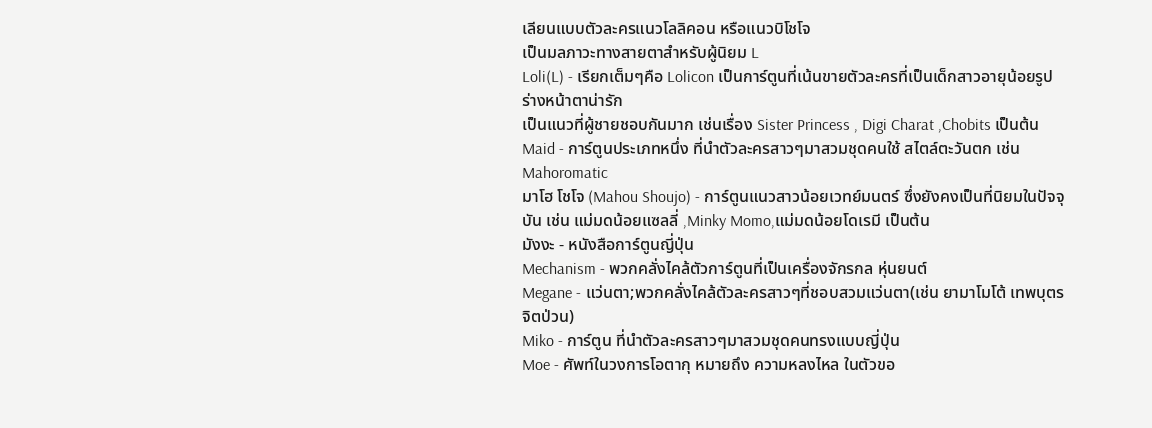เลียนแบบตัวละครแนวโลลิคอน หรือแนวบิโชโจ
เป็นมลภาวะทางสายตาสำหรับผู้นิยม L
Loli(L) - เรียกเต็มๆคือ Lolicon เป็นการ์ตูนที่เน้นขายตัวละครที่เป็นเด็กสาวอายุน้อยรูปร่างหน้าตาน่ารัก
เป็นแนวที่ผู้ชายชอบกันมาก เช่นเรื่อง Sister Princess , Digi Charat ,Chobits เป็นต้น
Maid - การ์ตูนประเภทหนึ่ง ที่นำตัวละครสาวๆมาสวมชุดคนใช้ สไตล์ตะวันตก เช่น Mahoromatic
มาโฮ โชโจ (Mahou Shoujo) - การ์ตูนแนวสาวน้อยเวทย์มนตร์ ซึ่งยังคงเป็นที่นิยมในปัจจุบัน เช่น แม่มดน้อยแซลลี่ ,Minky Momo,แม่มดน้อยโดเรมี เป็นต้น
มังงะ - หนังสือการ์ตูนญี่ปุ่น
Mechanism - พวกคลั่งไคล้ตัวการ์ตูนที่เป็นเครื่องจักรกล หุ่นยนต์
Megane - แว่นตา;พวกคลั่งไคล้ตัวละครสาวๆที่ชอบสวมแว่นตา(เช่น ยามาโมโต้ เทพบุตรจิตป่วน)
Miko - การ์ตูน ที่นำตัวละครสาวๆมาสวมชุดคนทรงแบบญี่ปุ่น
Moe - ศัพท์ในวงการโอตากุ หมายถึง ความหลงไหล ในตัวขอ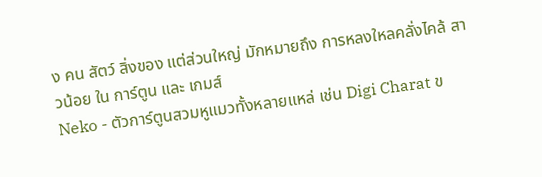ง คน สัตว์ สิ่งของ แต่ส่วนใหญ่ มักหมายถึง การหลงใหลคลั่งไคล้ สาวน้อย ใน การ์ตูน และ เกมส์
Neko - ตัวการ์ตูนสวมหูแมวทั้งหลายแหล่ เช่น Digi Charat ข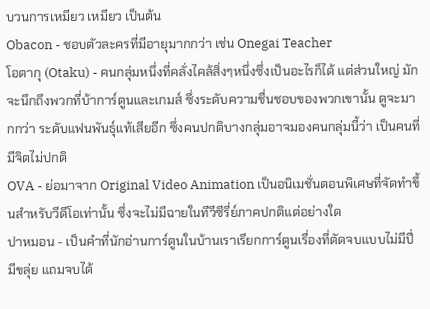บวนการเหมียว เหมียว เป็นต้น
Obacon - ชอบตัวละครที่มีอายุมากกว่า เช่น Onegai Teacher
โอตากุ (Otaku) - คนกลุ่มหนึ่งที่คลั่งไคล้สิ่งๆหนึ่งซึ่งเป็นอะไรก็ได้ แต่ส่วนใหญ่ มักจะนึกถึงพวกที่บ้าการ์ตูนและเกมส์ ซึ่งระดับความชื่นชอบของพวกเขานั้น ดูจะมากกว่า ระดับแฟนพันธุ์แท้เสียอีก ซึ่งคนปกติบางกลุ่มอาจมองคนกลุ่มนี้ว่า เป็นคนที่มีจิตไม่ปกติ
OVA - ย่อมาจาก Original Video Animation เป็นอนิเมชั่นตอนพิเศษที่จัดทำขึ้นสำหรับวีดีโอเท่านั้น ซึ่งจะไม่มีฉายในทีวีซีรี่ย์ภาคปกติแต่อย่างใด
ปาหมอน - เป็นคำที่นักอ่านการ์ตูนในบ้านเราเรียกการ์ตูนเรื่องที่ตัดจบแบบไม่มีปี่มีขลุ่ย แถมจบได้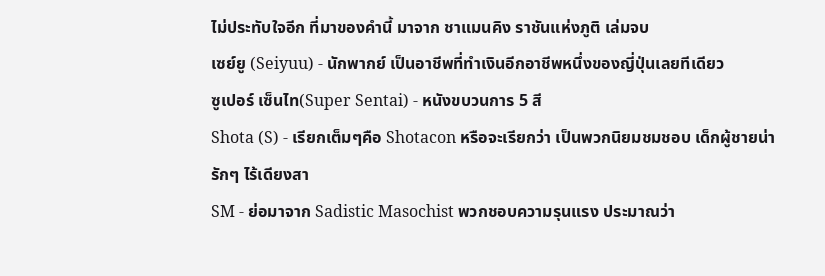ไม่ประทับใจอีก ที่มาของคำนี้ มาจาก ชาแมนคิง ราชันแห่งภูติ เล่มจบ
เซย์ยู (Seiyuu) - นักพากย์ เป็นอาชีพที่ทำเงินอีกอาชีพหนึ่งของญี่ปุ่นเลยทีเดียว
ซูเปอร์ เซ็นไท(Super Sentai) - หนังขบวนการ 5 สี
Shota (S) - เรียกเต็มๆคือ Shotacon หรือจะเรียกว่า เป็นพวกนิยมชมชอบ เด็กผู้ชายน่ารักๆ ไร้เดียงสา
SM - ย่อมาจาก Sadistic Masochist พวกชอบความรุนแรง ประมาณว่า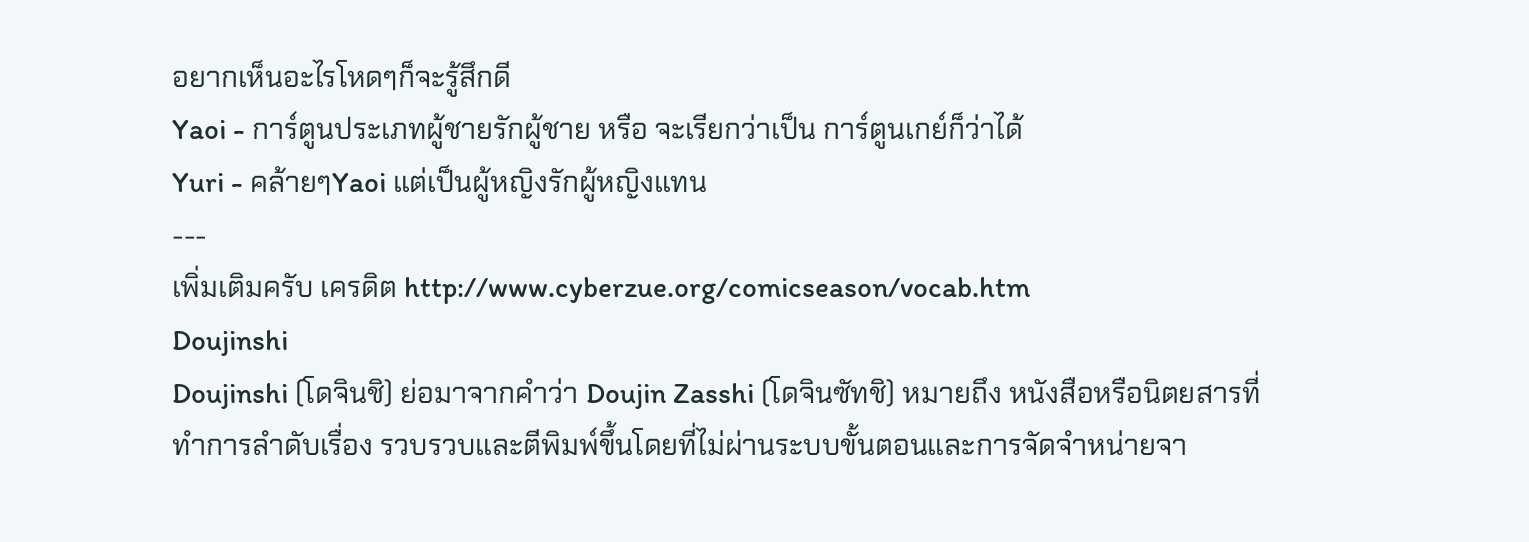อยากเห็นอะไรโหดๆก็จะรู้สึกดี
Yaoi - การ์ตูนประเภทผู้ชายรักผู้ชาย หรือ จะเรียกว่าเป็น การ์ตูนเกย์ก็ว่าได้
Yuri - คล้ายๆYaoi แต่เป็นผู้หญิงรักผู้หญิงแทน
---
เพิ่มเติมครับ เครดิต http://www.cyberzue.org/comicseason/vocab.htm
Doujinshi
Doujinshi (โดจินชิ) ย่อมาจากคำว่า Doujin Zasshi (โดจินซัทชิ) หมายถึง หนังสือหรือนิตยสารที่ทำการลำดับเรื่อง รวบรวบและตีพิมพ์ขึ้นโดยที่ไม่ผ่านระบบขั้นตอนและการจัดจำหน่ายจา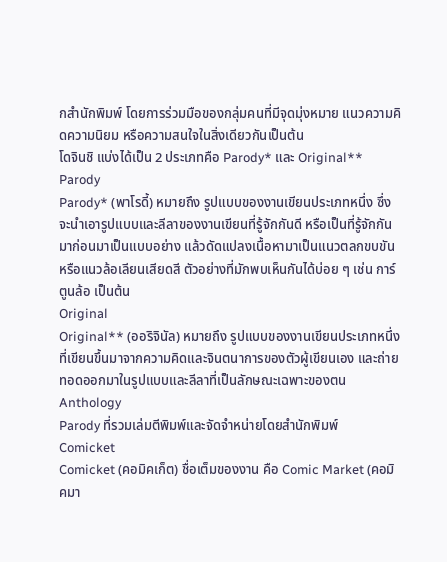กสำนักพิมพ์ โดยการร่วมมือของกลุ่มคนที่มีจุดมุ่งหมาย แนวความคิดความนิยม หรือความสนใจในสิ่งเดียวกันเป็นต้น
โดจินชิ แบ่งได้เป็น 2 ประเภทคือ Parody* และ Original**
Parody
Parody* (พาโรดี้) หมายถึง รูปแบบของงานเขียนประเภทหนึ่ง ซึ่งจะนำเอารูปแบบและลีลาของงานเขียนที่รู้จักกันดี หรือเป็นที่รู้จักกันมาก่อนมาเป็นแบบอย่าง แล้วดัดแปลงเนื้อหามาเป็นแนวตลกขบขัน หรือแนวล้อเลียนเสียดสี ตัวอย่างที่มักพบเห็นกันได้บ่อย ๆ เช่น การ์ตูนล้อ เป็นต้น
Original
Original** (ออริจินัล) หมายถึง รูปแบบของงานเขียนประเภทหนึ่ง ที่เขียนขึ้นมาจากความคิดและจินตนาการของตัวผู้เขียนเอง และถ่ายทอดออกมาในรูปแบบและลีลาที่เป็นลักษณะเฉพาะของตน
Anthology
Parody ที่รวมเล่มตีพิมพ์และจัดจำหน่ายโดยสำนักพิมพ์
Comicket
Comicket (คอมิคเก็ต) ชื่อเต็มของงาน คือ Comic Market (คอมิคมา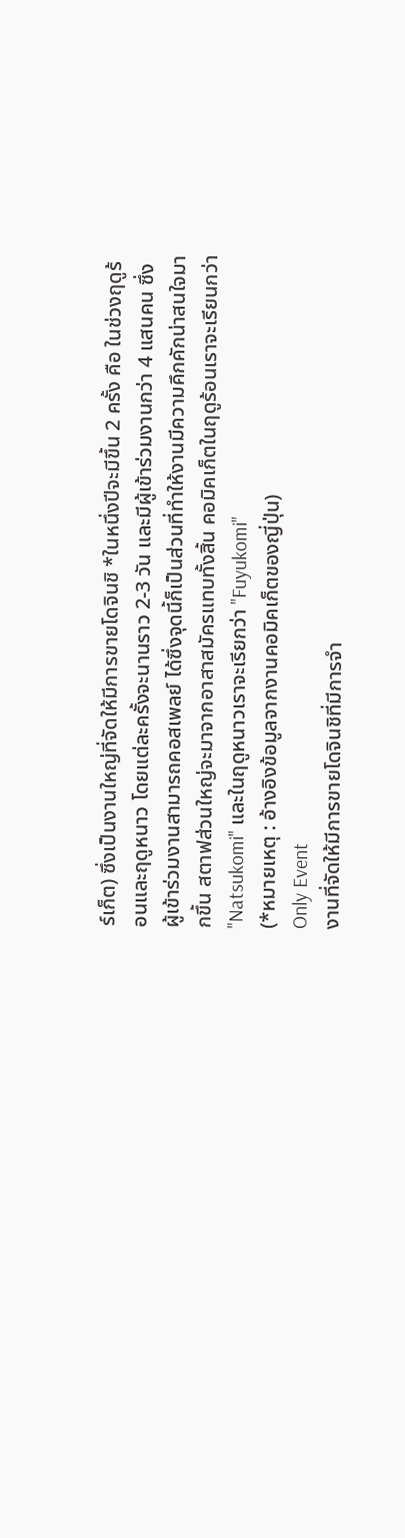ร์เก็ต) ซึ่งเป็นงานใหญ่ที่จัดให้มีการขายโดจินชิ *ในหนึ่งปีจะมีขึ้น 2 ครั้ง คือ ในช่วงฤดูร้อนและฤดูหนาว โดยแต่ละครั้งจะนานราว 2-3 วัน และมีผู้เข้าร่วมงานกว่า 4 แสนคน ซึ่งผู้เข้าร่วมงานสามารถคอสเพลย์ ได้ซึ่งจุดนี้ก็เป็นส่วนที่ทำให้งานมีความคึกคักน่าสนใจมากขึ้น สตาฟส่วนใหญ่จะมาจากอาสาสมัครแทบทั้งสิ้น คอมิคเก็ตในฤดูร้อนเราจะเรียนกว่า "Natsukomi" และในฤดูหนาวเราจะเรียกว่า "Fuyukomi"
(*หมายเหตุ : อ้างอิงข้อมูลจากงานคอมิคเก็ตของญี่ปุ่น)
Only Event
งานที่จัดให้มีการขายโดจินชิที่มีการจำ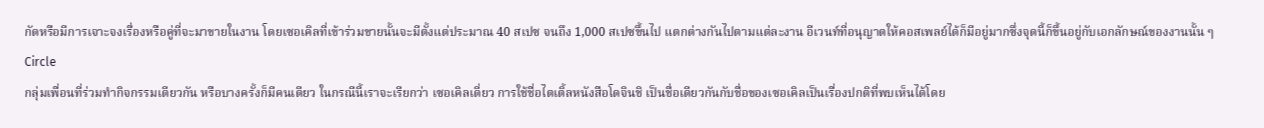กัดหรือมีการเจาะจงเรื่องหรือคู่ที่จะมาขายในงาน โดยเซอเคิลที่เข้าร่วมขายนั้นจะมีตั้งแต่ประมาณ 40 สเปซ จนถึง 1,000 สเปซขึ้นไป แตกต่างกันไปตามแต่ละงาน อีเวนท์ที่อนุญาตให้คอสเพลย์ได้ก็มีอยู่มากซึ่งจุดนี้ก็ขึ้นอยู่กับเอกลักษณ์ของงานนั้น ๆ
Circle
กลุ่มเพื่อนที่ร่วมทำกิจกรรมเดียวกัน หรือบางครั้งก็มีคนเดียว ในกรณีนี้เราจะเรียกว่า เซอเคิลเดี่ยว การใช้ชื่อไตเติ้ลหนังสือโดจินชิ เป็นชื่อเดียวกันกับชื่อของเซอเคิลเป็นเรื่องปกติที่พบเห็นได้โดย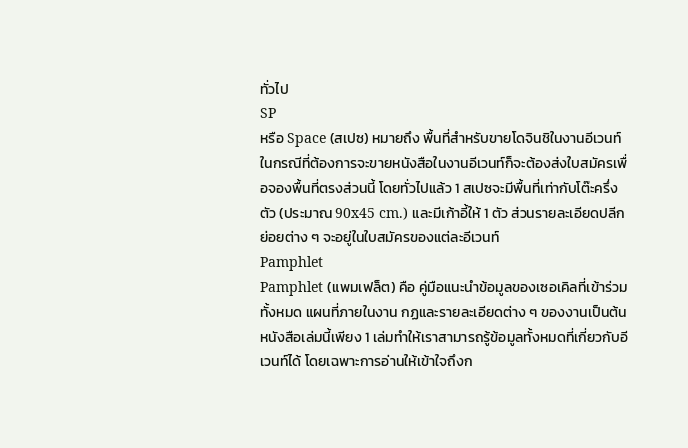ทั่วไป
SP
หรือ Space (สเปซ) หมายถึง พื้นที่สำหรับขายโดจินชิในงานอีเวนท์ ในกรณีที่ต้องการจะขายหนังสือในงานอีเวนท์ก็จะต้องส่งใบสมัครเพื่อจองพื้นที่ตรงส่วนนี้ โดยทั่วไปแล้ว 1 สเปซจะมีพื้นที่เท่ากับโต๊ะครึ่งตัว (ประมาณ 90x45 cm.) และมีเก้าอี้ให้ 1 ตัว ส่วนรายละเอียดปลีกย่อยต่าง ๆ จะอยู่ในใบสมัครของแต่ละอีเวนท์
Pamphlet
Pamphlet (แพมเฟล็ต) คือ คู่มือแนะนำข้อมูลของเซอเคิลที่เข้าร่วมทั้งหมด แผนที่ภายในงาน กฏและรายละเอียดต่าง ๆ ของงานเป็นต้น หนังสือเล่มนี้เพียง 1 เล่มทำให้เราสามารถรู้ข้อมูลทั้งหมดที่เกี่ยวกับอีเวนท์ได้ โดยเฉพาะการอ่านให้เข้าใจถึงก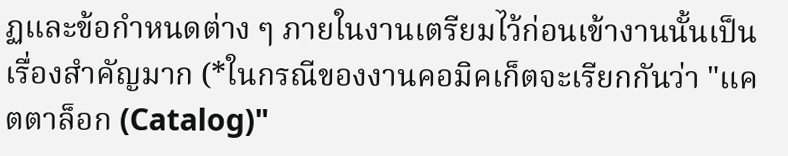ฏและข้อกำหนดต่าง ๆ ภายในงานเตรียมไว้ก่อนเข้างานนั้นเป็นเรื่องสำคัญมาก (*ในกรณีของงานคอมิคเก็ตจะเรียกกันว่า "แคตตาล็อก (Catalog)"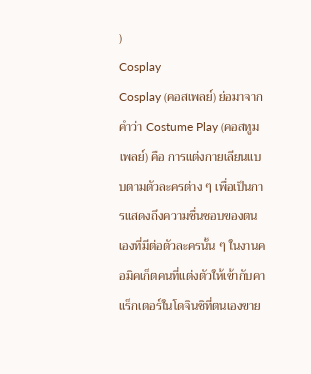)
Cosplay
Cosplay (คอสเพลย์) ย่อมาจากคำว่า Costume Play (คอสทูม เพลย์) คือ การแต่งกายเลียนแบบตามตัวละครต่าง ๆ เพื่อเป็นการแสดงถึงความชื่นชอบของตนเองที่มีต่อตัวละครนั้น ๆ ในงานคอมิคเก็ตคนที่แต่งตัวให้เข้ากับคาแร็กเตอร์ในโดจินชิที่ตนเองขาย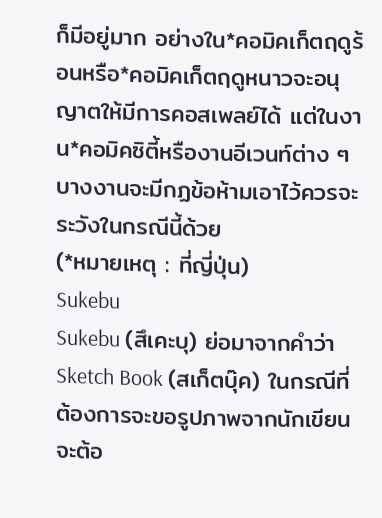ก็มีอยู่มาก อย่างใน*คอมิคเก็ตฤดูร้อนหรือ*คอมิคเก็ตฤดูหนาวจะอนุญาตให้มีการคอสเพลย์ได้ แต่ในงาน*คอมิคซิตี้หรืองานอีเวนท์ต่าง ๆ บางงานจะมีกฏข้อห้ามเอาไว้ควรจะระวังในกรณีนี้ด้วย
(*หมายเหตุ : ที่ญี่ปุ่น)
Sukebu
Sukebu (สึเคะบุ) ย่อมาจากคำว่า Sketch Book (สเก็ตบุ๊ค) ในกรณีที่ต้องการจะขอรูปภาพจากนักเขียนจะต้อ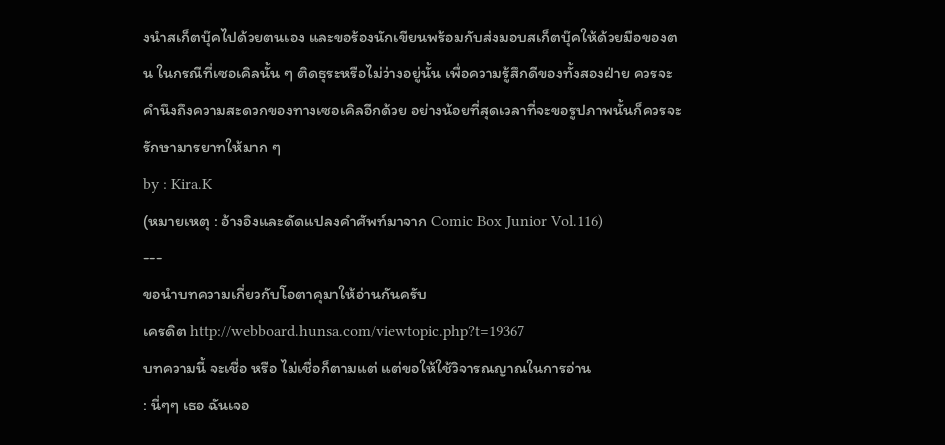งนำสเก็ตบุ๊คไปด้วยตนเอง และขอร้องนักเขียนพร้อมกับส่งมอบสเก็ตบุ๊คให้ด้วยมือของตน ในกรณีที่เซอเคิลนั้น ๆ ติดธุระหรือไม่ว่างอยู่นั้น เพื่อความรู้สึกดีของทั้งสองฝ่าย ควรจะคำนึงถึงความสะดวกของทางเซอเคิลอีกด้วย อย่างน้อยที่สุดเวลาที่จะขอรูปภาพนั้นก็ควรจะรักษามารยาทให้มาก ๆ
by : Kira.K
(หมายเหตุ : อ้างอิงและดัดแปลงคำศัพท์มาจาก Comic Box Junior Vol.116)
---
ขอนำบทความเกี่ยวกับโอตาคุมาให้อ่านกันครับ
เครดิต http://webboard.hunsa.com/viewtopic.php?t=19367
บทความนี้ จะเชื่อ หรือ ไม่เชื่อก็ตามแต่ แต่ขอให้ใช้วิจารณญาณในการอ่าน
: นี่ๆๆ เธอ ฉันเจอ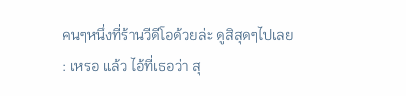คนๆหนึ่งที่ร้านวีดีโอด้วยล่ะ ดูสิสุดๆไปเลย
: เหรอ แล้ว ไอ้ที่เธอว่า สุ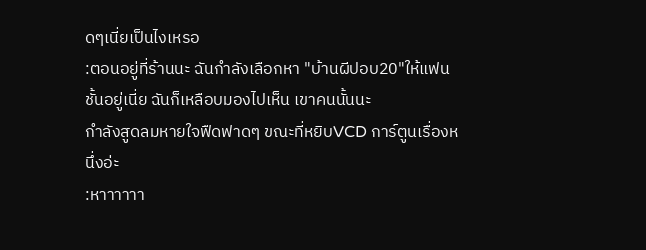ดๆเนี่ยเป็นไงเหรอ
:ตอนอยู่ที่ร้านนะ ฉันกำลังเลือกหา "บ้านผีปอบ20"ให้แฟนชั้นอยู่เนี่ย ฉันก็เหลือบมองไปเห็น เขาคนนั้นนะ
กำลังสูดลมหายใจฟืดฟาดๆ ขณะที่หยิบVCD การ์ตูนเรื่องหนึ่งอ่ะ
:หาาาาาา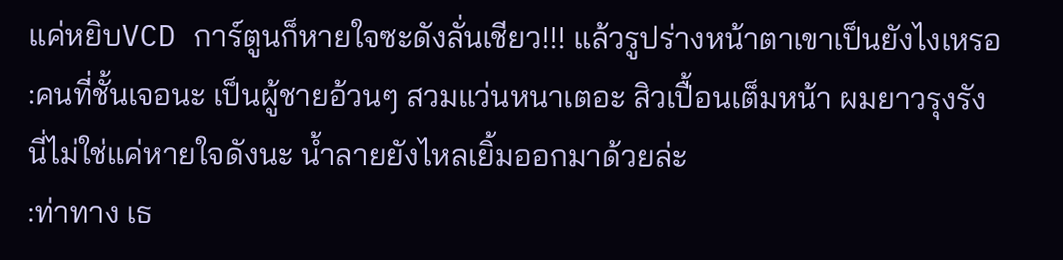แค่หยิบVCD การ์ตูนก็หายใจซะดังลั่นเชียว!!! แล้วรูปร่างหน้าตาเขาเป็นยังไงเหรอ
:คนที่ชั้นเจอนะ เป็นผู้ชายอ้วนๆ สวมแว่นหนาเตอะ สิวเปื้อนเต็มหน้า ผมยาวรุงรัง
นี่ไม่ใช่แค่หายใจดังนะ น้ำลายยังไหลเยิ้มออกมาด้วยล่ะ
:ท่าทาง เธ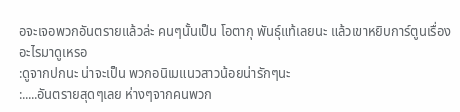อจะเจอพวกอันตรายแล้วล่ะ คนๆนั้นเป็น โอตากุ พันธุ์แท้เลยนะ แล้วเขาหยิบการ์ตูนเรื่องอะไรมาดูเหรอ
:ดูจากปกนะ น่าจะเป็น พวกอนิเมแนวสาวน้อยน่ารักๆนะ
:.....อันตรายสุดๆเลย ห่างๆจากคนพวก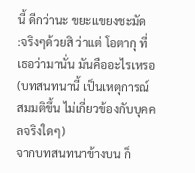นี้ ดีกว่านะ ขยะแขยงชะมัด
:จริงๆด้วยสิ ว่าแต่ โอตากุ ที่เธอว่ามานั่น มันคืออะไรเหรอ
(บทสนทนานี้ เป็นเหตุการณ์สมมติขึ้น ไม่เกี่ยวข้องกับบุคคลจริงใดๆ)
จากบทสนทนาข้างบน ก็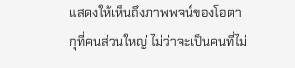แสดงให้เห็นถึงภาพพจน์ของโอตากุที่คนส่วนใหญ่ ไม่ว่าจะเป็นคนที่ไม่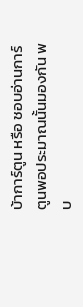บ้าการ์ตูน หรือ ชอบอ่านการ์ตูนพอประมาณนั้นมองกัน พบ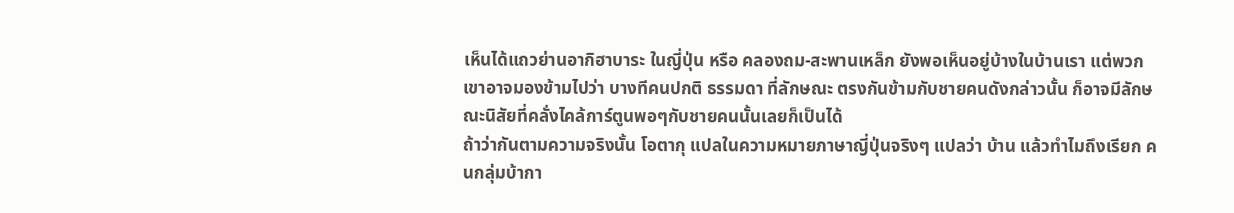เห็นได้แถวย่านอากิฮาบาระ ในญี่ปุ่น หรือ คลองถม-สะพานเหล็ก ยังพอเห็นอยู่บ้างในบ้านเรา แต่พวกเขาอาจมองข้ามไปว่า บางทีคนปกติ ธรรมดา ที่ลักษณะ ตรงกันข้ามกับชายคนดังกล่าวนั้น ก็อาจมีลักษณะนิสัยที่คลั่งไคล้การ์ตูนพอๆกับชายคนนั้นเลยก็เป็นได้
ถ้าว่ากันตามความจริงนั้น โอตากุ แปลในความหมายภาษาญี่ปุ่นจริงๆ แปลว่า บ้าน แล้วทำไมถึงเรียก คนกลุ่มบ้ากา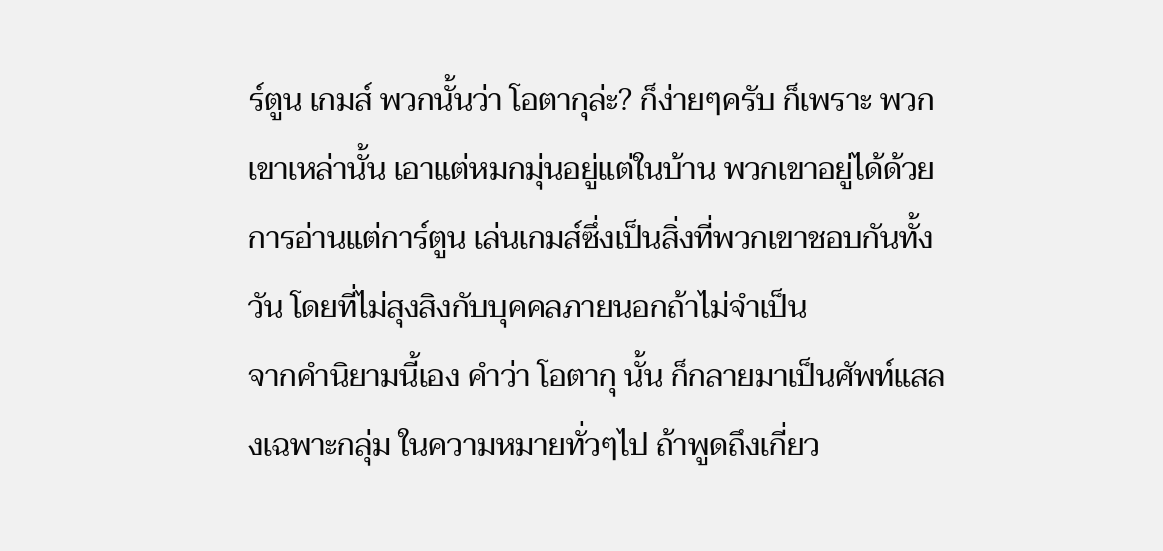ร์ตูน เกมส์ พวกนั้นว่า โอตากุล่ะ? ก็ง่ายๆครับ ก็เพราะ พวกเขาเหล่านั้น เอาแต่หมกมุ่นอยู่แต่ในบ้าน พวกเขาอยู่ได้ด้วยการอ่านแต่การ์ตูน เล่นเกมส์ซึ่งเป็นสิ่งที่พวกเขาชอบกันทั้งวัน โดยที่ไม่สุงสิงกับบุคคลภายนอกถ้าไม่จำเป็น
จากคำนิยามนี้เอง คำว่า โอตากุ นั้น ก็กลายมาเป็นศัพท์แสลงเฉพาะกลุ่ม ในความหมายทั่วๆไป ถ้าพูดถึงเกี่ยว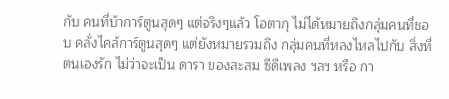กับ คนที่บ้าการ์ตูนสุดๆ แต่จริงๆแล้ว โอตากุ ไม่ได้หมายถึงกลุ่มคนที่ชอบ คลั่งไคล้การ์ตูนสุดๆ แต่ยังหมายรวมถึง กลุ่มคนที่หลงไหลไปกับ สิ่งที่ตนเองรัก ไม่ว่าจะเป็น ดารา ของสะสม ซีดีเพลง ฯลฯ หรือ กา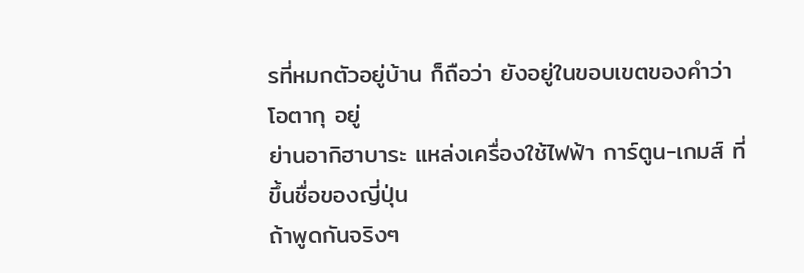รที่หมกตัวอยู่บ้าน ก็ถือว่า ยังอยู่ในขอบเขตของคำว่า โอตากุ อยู่
ย่านอากิฮาบาระ แหล่งเครื่องใช้ไฟฟ้า การ์ตูน-เกมส์ ที่ขึ้นชื่อของญี่ปุ่น
ถ้าพูดกันจริงๆ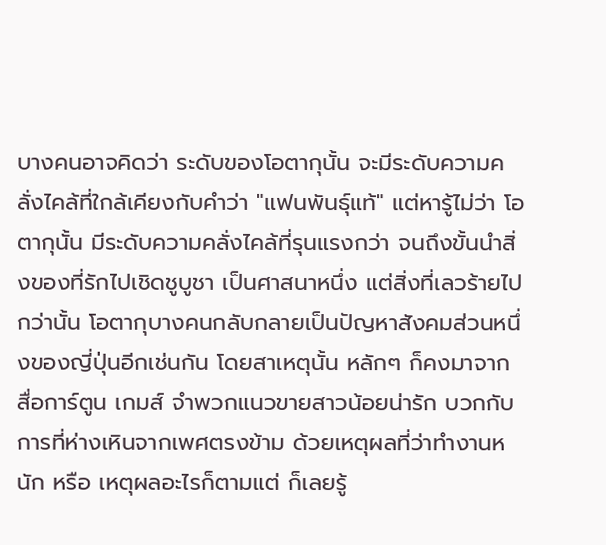บางคนอาจคิดว่า ระดับของโอตากุนั้น จะมีระดับความคลั่งไคล้ที่ใกล้เคียงกับคำว่า "แฟนพันธุ์แท้" แต่หารู้ไม่ว่า โอตากุนั้น มีระดับความคลั่งไคล้ที่รุนแรงกว่า จนถึงขั้นนำสิ่งของที่รักไปเชิดชูบูชา เป็นศาสนาหนึ่ง แต่สิ่งที่เลวร้ายไปกว่านั้น โอตากุบางคนกลับกลายเป็นปัญหาสังคมส่วนหนึ่งของญี่ปุ่นอีกเช่นกัน โดยสาเหตุนั้น หลักๆ ก็คงมาจาก สื่อการ์ตูน เกมส์ จำพวกแนวขายสาวน้อยน่ารัก บวกกับ การที่ห่างเหินจากเพศตรงข้าม ด้วยเหตุผลที่ว่าทำงานหนัก หรือ เหตุผลอะไรก็ตามแต่ ก็เลยรู้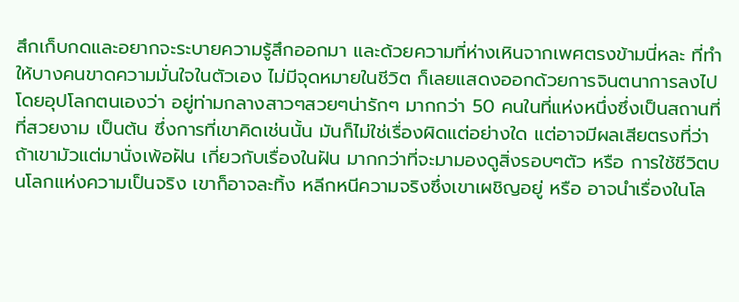สึกเก็บกดและอยากจะระบายความรู้สึกออกมา และด้วยความที่ห่างเหินจากเพศตรงข้ามนี่หละ ที่ทำให้บางคนขาดความมั่นใจในตัวเอง ไม่มีจุดหมายในชีวิต ก็เลยแสดงออกด้วยการจินตนาการลงไป โดยอุปโลกตนเองว่า อยู่ท่ามกลางสาวๆสวยๆน่ารักๆ มากกว่า 50 คนในที่แห่งหนึ่งซึ่งเป็นสถานที่ที่สวยงาม เป็นต้น ซึ่งการที่เขาคิดเช่นนั้น มันก็ไม่ใช่เรื่องผิดแต่อย่างใด แต่อาจมีผลเสียตรงที่ว่า ถ้าเขามัวแต่มานั่งเพ้อฝัน เกี่ยวกับเรื่องในฝัน มากกว่าที่จะมามองดูสิ่งรอบๆตัว หรือ การใช้ชีวิตบนโลกแห่งความเป็นจริง เขาก็อาจละทิ้ง หลีกหนีความจริงซึ่งเขาเผชิญอยู่ หรือ อาจนำเรื่องในโล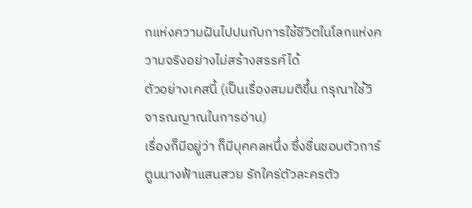กแห่งความฝันไปปนกับการใช้ชีวิตในโลกแห่งความจริงอย่างไม่สร้างสรรค์ได้
ตัวอย่างเคสนี้ (เป็นเรื่องสมมติขึ้น กรุณาใช้วิจารณญาณในการอ่าน)
เรื่องก็มีอยู่ว่า ก็มีบุคคลหนึ่ง ซึ่งชื่นชอบตัวการ์ตูนนางฟ้าแสนสวย รักใคร่ตัวละครตัว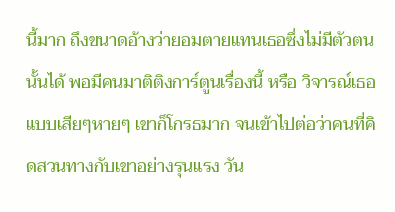นี้มาก ถึงขนาดอ้างว่ายอมตายแทนเธอซึ่งไม่มีตัวตนนั้นได้ พอมีคนมาติติงการ์ตูนเรื่องนี้ หรือ วิจารณ์เธอแบบเสียๆหายๆ เขาก็โกรธมาก จนเข้าไปต่อว่าคนที่คิดสวนทางกับเขาอย่างรุนแรง วัน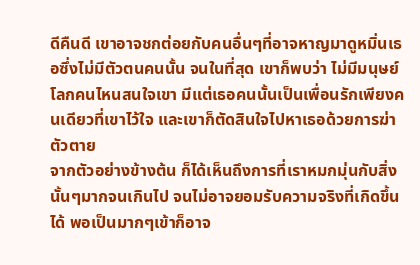ดีคืนดี เขาอาจชกต่อยกับคนอื่นๆที่อาจหาญมาดูหมิ่นเธอซึ่งไม่มีตัวตนคนนั้น จนในที่สุด เขาก็พบว่า ไม่มีมนุษย์โลกคนไหนสนใจเขา มีแต่เธอคนนั้นเป็นเพื่อนรักเพียงคนเดียวที่เขาไว้ใจ และเขาก็ตัดสินใจไปหาเธอด้วยการฆ่าตัวตาย
จากตัวอย่างข้างต้น ก็ได้เห็นถึงการที่เราหมกมุ่นกับสิ่งนั้นๆมากจนเกินไป จนไม่อาจยอมรับความจริงที่เกิดขึ้นได้ พอเป็นมากๆเข้าก็อาจ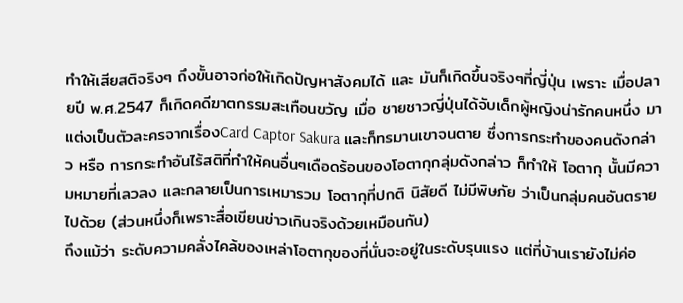ทำให้เสียสติจริงๆ ถึงขั้นอาจก่อให้เกิดปัญหาสังคมได้ และ มันก็เกิดขึ้นจริงๆที่ญี่ปุ่น เพราะ เมื่อปลายปี พ.ศ.2547 ก็เกิดคดีฆาตกรรมสะเทือนขวัญ เมื่อ ชายชาวญี่ปุ่นได้จับเด็กผู้หญิงน่ารักคนหนึ่ง มาแต่งเป็นตัวละครจากเรื่องCard Captor Sakura และก็ทรมานเขาจนตาย ซึ่งการกระทำของคนดังกล่าว หรือ การกระทำอันไร้สติที่ทำให้คนอื่นๆเดือดร้อนของโอตากุกลุ่มดังกล่าว ก็ทำให้ โอตากุ นั้นมีความหมายที่เลวลง และกลายเป็นการเหมารวม โอตากุที่ปกติ นิสัยดี ไม่มีพิษภัย ว่าเป็นกลุ่มคนอันตรายไปด้วย (ส่วนหนึ่งก็เพราะสื่อเขียนข่าวเกินจริงด้วยเหมือนกัน)
ถึงแม้ว่า ระดับความคลั่งไคล้ของเหล่าโอตากุของที่นั่นจะอยู่ในระดับรุนแรง แต่ที่บ้านเรายังไม่ค่อ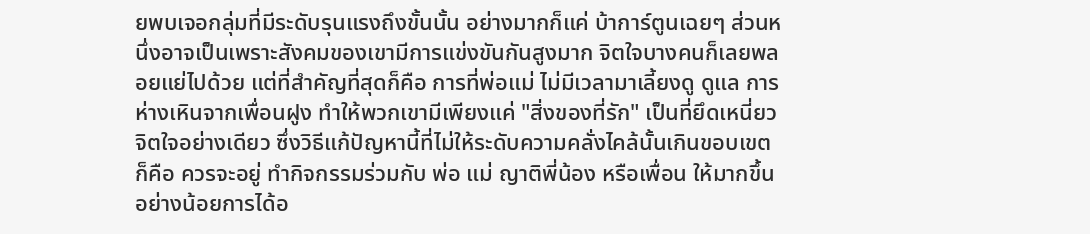ยพบเจอกลุ่มที่มีระดับรุนแรงถึงขั้นนั้น อย่างมากก็แค่ บ้าการ์ตูนเฉยๆ ส่วนหนึ่งอาจเป็นเพราะสังคมของเขามีการแข่งขันกันสูงมาก จิตใจบางคนก็เลยพลอยแย่ไปด้วย แต่ที่สำคัญที่สุดก็คือ การที่พ่อแม่ ไม่มีเวลามาเลี้ยงดู ดูแล การห่างเหินจากเพื่อนฝูง ทำให้พวกเขามีเพียงแค่ "สิ่งของที่รัก" เป็นที่ยึดเหนี่ยวจิตใจอย่างเดียว ซึ่งวิธีแก้ปัญหานี้ที่ไม่ให้ระดับความคลั่งไคล้นั้นเกินขอบเขต ก็คือ ควรจะอยู่ ทำกิจกรรมร่วมกับ พ่อ แม่ ญาติพี่น้อง หรือเพื่อน ให้มากขึ้น อย่างน้อยการได้อ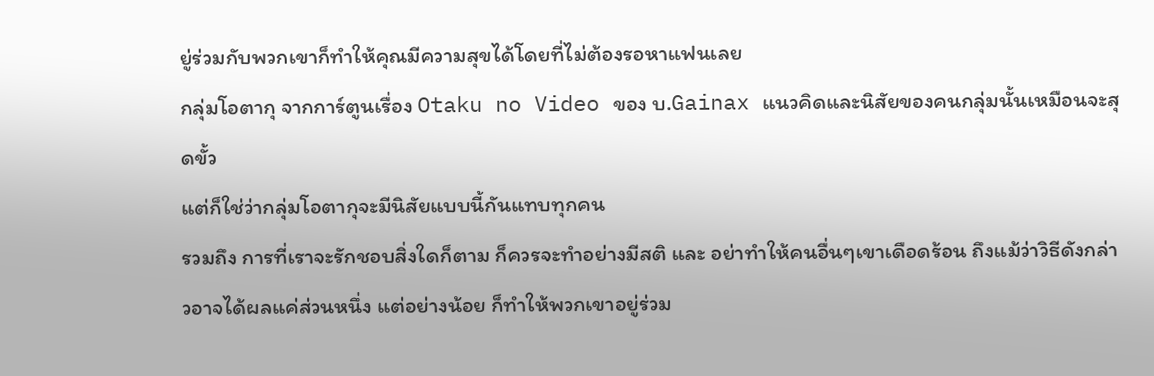ยู่ร่วมกับพวกเขาก็ทำให้คุณมีความสุขได้โดยที่ไม่ต้องรอหาแฟนเลย
กลุ่มโอตากุ จากการ์ตูนเรื่อง Otaku no Video ของ บ.Gainax แนวคิดและนิสัยของคนกลุ่มนั้นเหมือนจะสุดขั้ว
แต่ก็ใช่ว่ากลุ่มโอตากุจะมีนิสัยแบบนี้กันแทบทุกคน
รวมถึง การที่เราจะรักชอบสิ่งใดก็ตาม ก็ควรจะทำอย่างมีสติ และ อย่าทำให้คนอื่นๆเขาเดือดร้อน ถึงแม้ว่าวิธีดังกล่าวอาจได้ผลแค่ส่วนหนึ่ง แต่อย่างน้อย ก็ทำให้พวกเขาอยู่ร่วม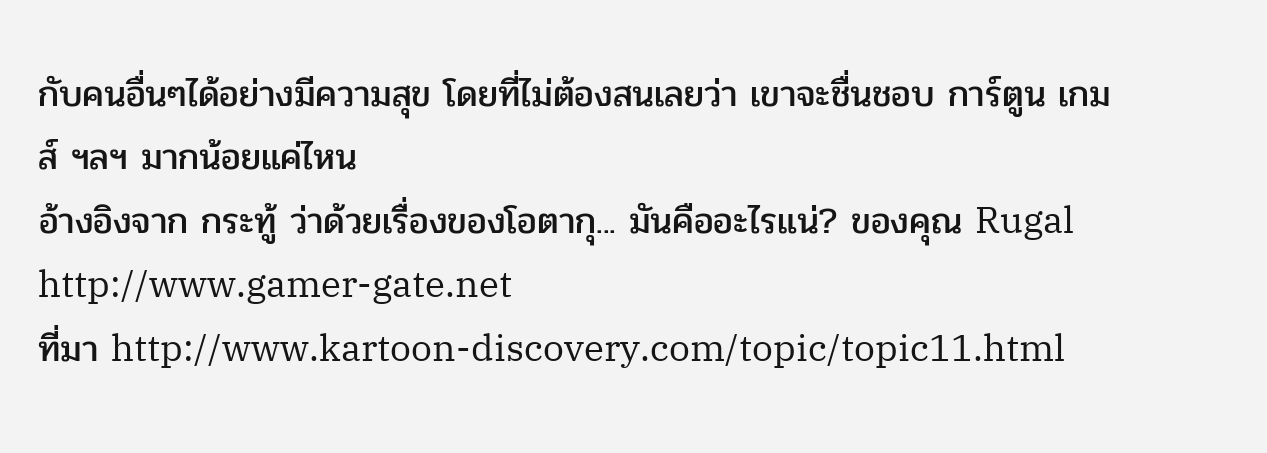กับคนอื่นๆได้อย่างมีความสุข โดยที่ไม่ต้องสนเลยว่า เขาจะชื่นชอบ การ์ตูน เกมส์ ฯลฯ มากน้อยแค่ไหน
อ้างอิงจาก กระทู้ ว่าด้วยเรื่องของโอตากุ... มันคืออะไรแน่? ของคุณ Rugal http://www.gamer-gate.net
ที่มา http://www.kartoon-discovery.com/topic/topic11.html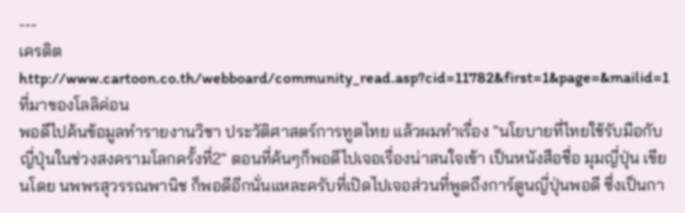---
เครดิต http://www.cartoon.co.th/webboard/community_read.asp?cid=11782&first=1&page=&mailid=1
ที่มาของโลลิค่อน
พอดีไปค้นข้อมูลทำรายงานวิชา ประวัติศาสตร์การทูตไทย แล้วผมทำเรื่อง "นโยบายที่ไทยใช้รับมือกับญี่ปุ่นในช่วงสงครามโลกครั้งที่2" ตอนที่ค้นๆก็พอดีไปเจอเรื่องน่าสนใจเข้า เป็นหนังสือชื่อ มุมญี่ปุ่น เขียนโดย นพพรสุวรรณพานิช ก็พอดีอีกนั่นแหละครับที่เปิดไปเจอส่วนที่พูดถึงการ์ตูนญี่ปุ่นพอดี ซึ่งเป็นกา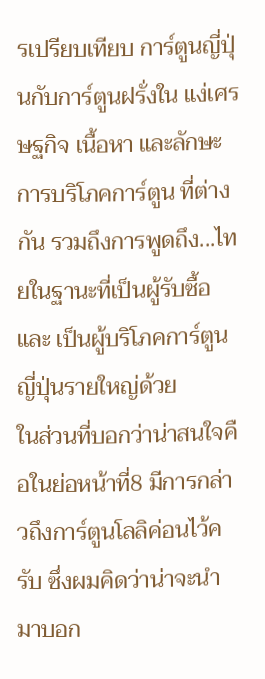รเปรียบเทียบ การ์ตูนญี่ปุ่นกับการ์ตูนฝรั่งใน แง่เศรษฐกิจ เนื้อหา และลักษะการบริโภคการ์ตูน ที่ต่างกัน รวมถึงการพูดถึง...ไทยในฐานะที่เป็นผู้รับซื้อ และ เป็นผู้บริโภคการ์ตูนญี่ปุ่นรายใหญ่ด้วย
ในส่วนที่บอกว่าน่าสนใจคือในย่อหน้าที่8 มีการกล่าวถึงการ์ตูนโลลิค่อนไว้ครับ ซึ่งผมคิดว่าน่าจะนำมาบอก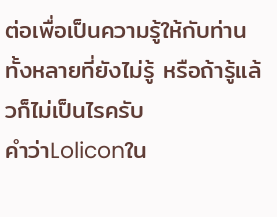ต่อเพื่อเป็นความรู้ให้กับท่านทั้งหลายที่ยังไม่รู้ หรือถ้ารู้แล้วก็ไม่เป็นไรครับ
คำว่าLoliconใน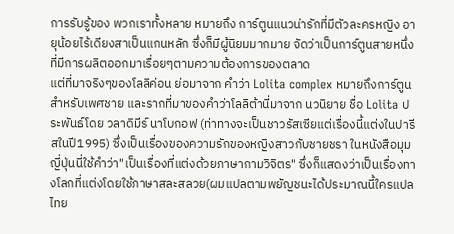การรับรู้ของ พวกเราทั้งหลาย หมายถึง การ์ตูนแนวน่ารักที่มีตัวละครหญิง อายุน้อยไร้เดียงสาเป็นแกนหลัก ซึ่งก็มีผู้นิยมมากมาย จัดว่าเป็นการ์ตูนสายหนึ่งที่มีการผลิตออกมาเรื่อยๆตามความต้องการของตลาด
แต่ที่มาจริงๆของโลลิค่อน ย่อมาจาก คำว่า Lolita complex หมายถึงการ์ตูนสำหรับเพศชาย และรากที่มาของคำว่าโลลิต้านี่มาจาก นวนิยาย ชื่อ Lolita ประพันธ์โดย วลาดิมีร์ นาโบกอฟ (ท่าทางจะเป็นชาวรัสเซียแต่เรื่องนี้แต่งในปารีสในปี1995) ซึ่งเป็นเรื่องของความรักของหญิงสาวกับชายชรา ในหนังสือมุมญี่ปุ่นนี่ใช้คำว่า"เป็นเรื่องที่แต่งด้วยภาษากามวิจิตร" ซึ่งก็แสดงว่าเป็นเรื่องทางโลกที่แต่งโดยใช้ภาษาสละสลวย(ผมแปลตามพยัญชนะได้ประมาณนี้ใครแปลไทย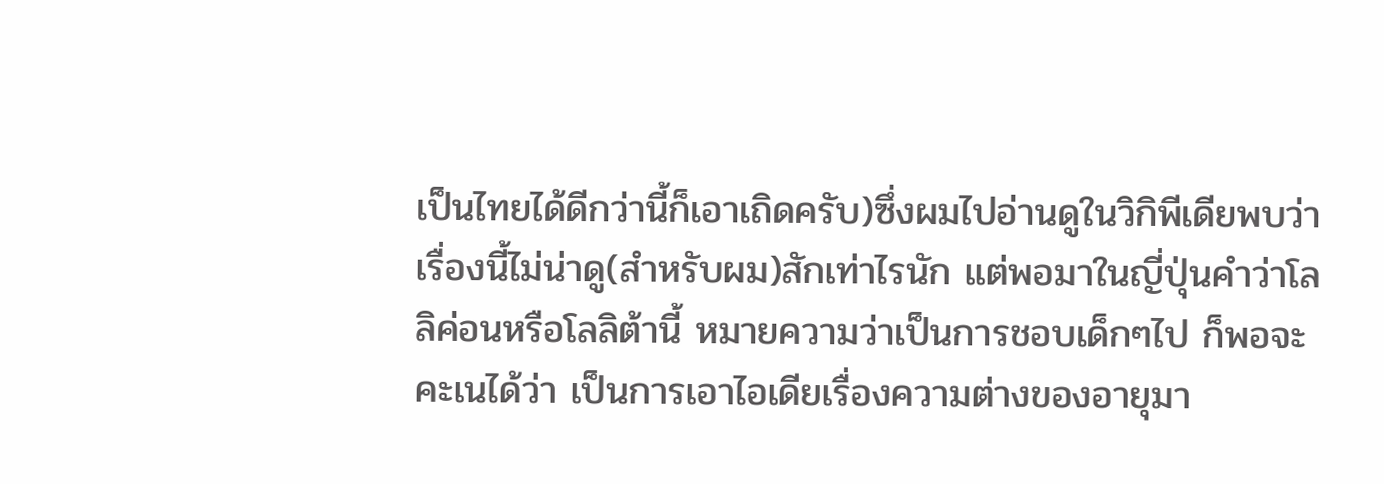เป็นไทยได้ดีกว่านี้ก็เอาเถิดครับ)ซึ่งผมไปอ่านดูในวิกิพีเดียพบว่าเรื่องนี้ไม่น่าดู(สำหรับผม)สักเท่าไรนัก แต่พอมาในญี่ปุ่นคำว่าโลลิค่อนหรือโลลิต้านี้ หมายความว่าเป็นการชอบเด็กๆไป ก็พอจะคะเนได้ว่า เป็นการเอาไอเดียเรื่องความต่างของอายุมา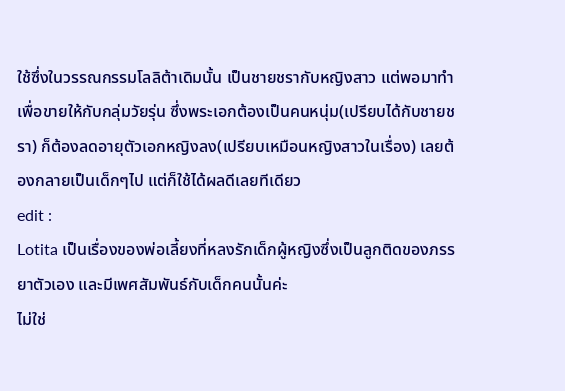ใช้ซึ่งในวรรณกรรมโลลิต้าเดิมนั้น เป็นชายชรากับหญิงสาว แต่พอมาทำเพื่อขายให้กับกลุ่มวัยรุ่น ซึ่งพระเอกต้องเป็นคนหนุ่ม(เปรียบได้กับชายชรา) ก็ต้องลดอายุตัวเอกหญิงลง(เปรียบเหมือนหญิงสาวในเรื่อง) เลยต้องกลายเป็นเด็กๆไป แต่ก็ใช้ได้ผลดีเลยทีเดียว
edit :
Lotita เป็นเรื่องของพ่อเลี้ยงที่หลงรักเด็กผู้หญิงซึ่งเป็นลูกติดของภรรยาตัวเอง และมีเพศสัมพันธ์กับเด็กคนนั้นค่ะ
ไม่ใช่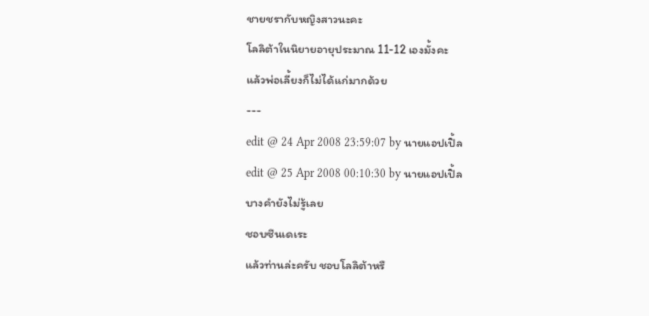ชายชรากับหญิงสาวนะคะ
โลลิต้าในนิยายอายุประมาณ 11-12 เองมั้งคะ
แล้วพ่อเลี้ยงก็ไม่ได้แก่มากด้วย
---
edit @ 24 Apr 2008 23:59:07 by นายแอปเปิ้ล
edit @ 25 Apr 2008 00:10:30 by นายแอปเปิ้ล
บางคำยังไม่รู้เลย
ชอบซึนเดเระ
แล้วท่านล่ะครับ ชอบโลลิต้าหรื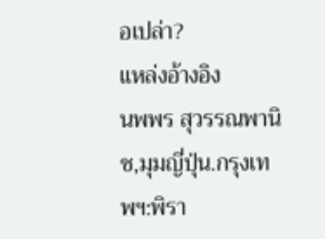อเปล่า?
แหล่งอ้างอิง
นพพร สุวรรณพานิช,มุมญี่ปุ่น.กรุงเทพฯ:พิรา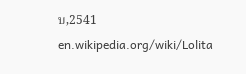บ,2541
en.wikipedia.org/wiki/Lolita